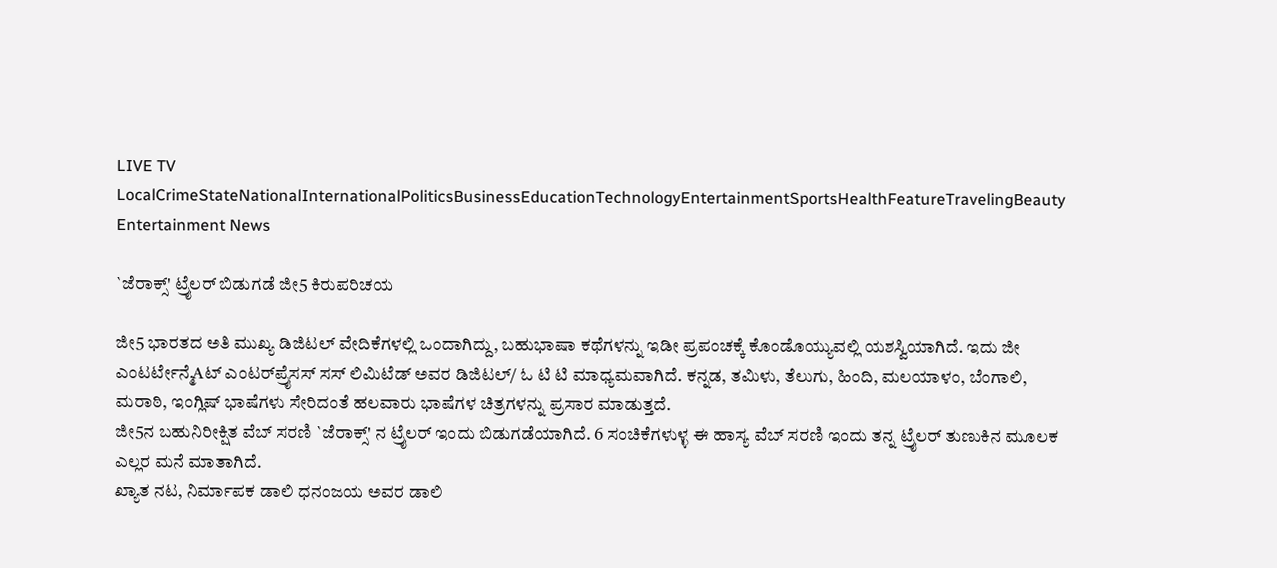LIVE TV LocalCrimeStateNationalInternationalPoliticsBusinessEducationTechnologyEntertainmentSportsHealthFeatureTravelingBeauty
Entertainment News

`ಜೆರಾಕ್ಸ್' ಟ್ರೈಲರ್ ಬಿಡುಗಡೆ ಜೀ5 ಕಿರುಪರಿಚಯ

ಜೀ5 ಭಾರತದ ಅತಿ ಮುಖ್ಯ ಡಿಜಿಟಲ್ ವೇದಿಕೆಗಳಲ್ಲಿ ಒಂದಾಗಿದ್ದು, ಬಹುಭಾಷಾ ಕಥೆಗಳನ್ನು ಇಡೀ ಪ್ರಪಂಚಕ್ಕೆ ಕೊಂಡೊಯ್ಯುವಲ್ಲಿ ಯಶಸ್ವಿಯಾಗಿದೆ. ಇದು ಜೀ ಎಂಟರ್ಟೇನ್ಮೆAಟ್ ಎಂಟರ್‌ಪ್ರೈಸಸ್ ಸಸ್ ಲಿಮಿಟೆಡ್ ಅವರ ಡಿಜಿಟಲ್/ ಓ ಟಿ ಟಿ ಮಾಧ್ಯಮವಾಗಿದೆ. ಕನ್ನಡ, ತಮಿಳು, ತೆಲುಗು, ಹಿಂದಿ, ಮಲಯಾಳಂ, ಬೆಂಗಾಲಿ, ಮರಾಠಿ, ಇಂಗ್ಲಿಷ್ ಭಾಷೆಗಳು ಸೇರಿದಂತೆ ಹಲವಾರು ಭಾಷೆಗಳ ಚಿತ್ರಗಳನ್ನು ಪ್ರಸಾರ ಮಾಡುತ್ತದೆ.
ಜೀ5ನ ಬಹುನಿರೀಕ್ಷಿತ ವೆಬ್ ಸರಣಿ `ಜೆರಾಕ್ಸ್' ನ ಟ್ರೈಲರ್ ಇಂದು ಬಿಡುಗಡೆಯಾಗಿದೆ. 6 ಸಂಚಿಕೆಗಳುಳ್ಳ ಈ ಹಾಸ್ಯ ವೆಬ್ ಸರಣಿ ಇಂದು ತನ್ನ ಟ್ರೈಲರ್ ತುಣುಕಿನ ಮೂಲಕ ಎಲ್ಲರ ಮನೆ ಮಾತಾಗಿದೆ.
ಖ್ಯಾತ ನಟ, ನಿರ್ಮಾಪಕ ಡಾಲಿ ಧನಂಜಯ ಅವರ ಡಾಲಿ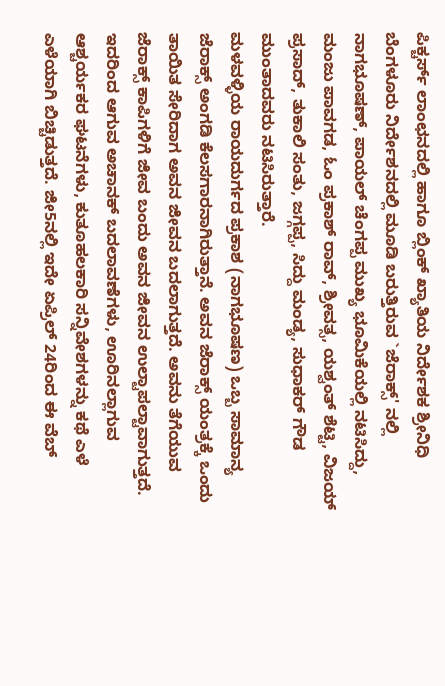ಪಿಕ್ಚರ್ಸ್ ಲಾಂಛನದಲ್ಲಿ ಹಾಗೂ ಬ್ಲಿಂಕ್ ಖ್ಯಾತಿಯ ನಿರ್ದೇಶಕ ಶ್ರೀನಿಧಿ ಬೆಂಗಳೂರು ನಿರ್ದೇಶನದಲ್ಲಿ ಮೂಡಿ ಬರುತ್ತಿರುವ `ಜೆರಾಕ್ಸ್' ನಲ್ಲಿ ನಾಗಭೂಷಣ್, ಪಾಯಲ್ ಚೆಂಗಪ್ಪ ಮುಖ್ಯ ಭೂಮಿಕೆಯಲ್ಲಿ ನಟಿಸಿದ್ದು, ಮಂಜು ಪಾವಗಡ, ಓಂ ಪ್ರಕಾಶ್ ರಾವ್, ಶ್ರೀವತ್ಸ, ಯಶ್ವಂತ್ ಶೆಟ್ಟಿ, ವಿಜಯ್ ಪ್ರಸಾದ್, ತುಕಾಲಿ ಸಂತು, ಜಗ್ಗಪ್ಪ, ಸಿದ್ದು ಮಂಡ್ಯ, ಸುಧಾಕರ್ ಗೌಡ ಮುಂತಾದವರು ನಟಿಸಿರುತ್ತಾರೆ.
ಮಳವಳ್ಳಿಯ ರಾಯದುರ್ಗದ ಪ್ರಕಾಶ (ನಾಗಭೂಷಣ) ಒಬ್ಬ ಸಾಮಾನ್ಯ ಜೆರಾಕ್ಸ್ ಅಂಗಡಿ ಕೆಲಸಗಾರನಾಗಿರುತ್ತಾನೆ. ಅವನ ಜೆರಾಕ್ಸ್ ಯಂತ್ರಕ್ಕೆ ಒಂದು ತಾಯಿತ ಸೇರಿದಾಗ ಅವನ ಜೀವನ ಬದಲಾಗುತ್ತದೆ. ಅವನು ತೆಗೆಯುವ ಜೆರಾಕ್ಸ್ ಕಾಪಿಗಳಿಗೆ ಜೀವ ಬಂದು ಅವನ ಜೀವನ ಉಲ್ಟಾಪಲ್ಟಾವಾಗುತ್ತದೆ.
ಇದರಿಂದ ಆಗುವ ಅಚಾನಕ್ ಬದಲಾವಣೆಗಳು, ಊರಿನಲ್ಲಾಗುವ ಆಶ್ಚರ್ಯಕರ ಘಟನೆಗಳು, ಕುತೂಹಲಕಾರಿ ಸನ್ನಿವೇಶಗಳನ್ನು ಕಥೆ ಎಳೆ ಎಳೆಯಾಗಿ ಬಿಚ್ಚಿಡುತ್ತದೆ. ಜೀ5ನಲ್ಲಿ ಇದೇ ಏಪ್ರಿಲ್ 24ರಿಂದ ಈ ವೆಬ್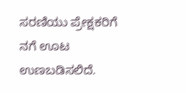ಸರಣಿಯು ಪ್ರೇಕ್ಷಕರಿಗೆ ನಗೆ ಊಟ ಉಣಬಡಿಸಲಿದೆ.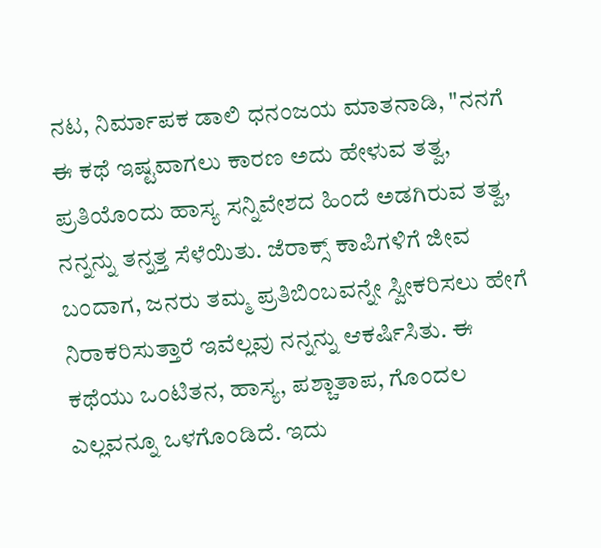ನಟ, ನಿರ್ಮಾಪಕ ಡಾಲಿ ಧನಂಜಯ ಮಾತನಾಡಿ, "ನನಗೆ ಈ ಕಥೆ ಇಷ್ಟವಾಗಲು ಕಾರಣ ಅದು ಹೇಳುವ ತತ್ವ, ಪ್ರತಿಯೊಂದು ಹಾಸ್ಯ ಸನ್ನಿವೇಶದ ಹಿಂದೆ ಅಡಗಿರುವ ತತ್ವ, ನನ್ನನ್ನು ತನ್ನತ್ತ ಸೆಳೆಯಿತು. ಜೆರಾಕ್ಸ್ ಕಾಪಿಗಳಿಗೆ ಜೀವ ಬಂದಾಗ, ಜನರು ತಮ್ಮ ಪ್ರತಿಬಿಂಬವನ್ನೇ ಸ್ವೀಕರಿಸಲು ಹೇಗೆ ನಿರಾಕರಿಸುತ್ತಾರೆ ಇವೆಲ್ಲವು ನನ್ನನ್ನು ಆಕರ್ಷಿಸಿತು. ಈ ಕಥೆಯು ಒಂಟಿತನ, ಹಾಸ್ಯ, ಪಶ್ಚಾತಾಪ, ಗೊಂದಲ ಎಲ್ಲವನ್ನೂ ಒಳಗೊಂಡಿದೆ. ಇದು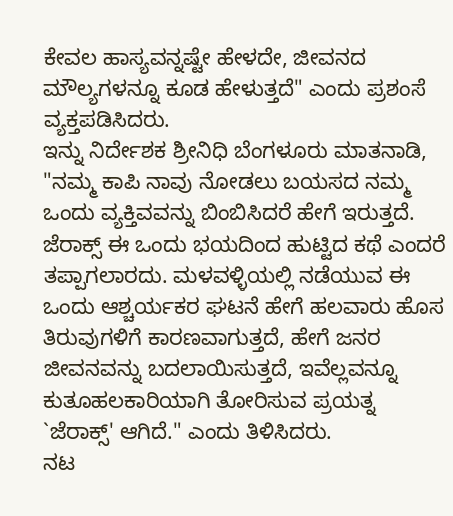ಕೇವಲ ಹಾಸ್ಯವನ್ನಷ್ಟೇ ಹೇಳದೇ, ಜೀವನದ ಮೌಲ್ಯಗಳನ್ನೂ ಕೂಡ ಹೇಳುತ್ತದೆ" ಎಂದು ಪ್ರಶಂಸೆ ವ್ಯಕ್ತಪಡಿಸಿದರು.
ಇನ್ನು ನಿರ್ದೇಶಕ ಶ್ರೀನಿಧಿ ಬೆಂಗಳೂರು ಮಾತನಾಡಿ, "ನಮ್ಮ ಕಾಪಿ ನಾವು ನೋಡಲು ಬಯಸದ ನಮ್ಮ ಒಂದು ವ್ಯಕ್ತಿವವನ್ನು ಬಿಂಬಿಸಿದರೆ ಹೇಗೆ ಇರುತ್ತದೆ. ಜೆರಾಕ್ಸ್ ಈ ಒಂದು ಭಯದಿಂದ ಹುಟ್ಟಿದ ಕಥೆ ಎಂದರೆ ತಪ್ಪಾಗಲಾರದು. ಮಳವಳ್ಳಿಯಲ್ಲಿ ನಡೆಯುವ ಈ ಒಂದು ಆಶ್ಚರ್ಯಕರ ಘಟನೆ ಹೇಗೆ ಹಲವಾರು ಹೊಸ ತಿರುವುಗಳಿಗೆ ಕಾರಣವಾಗುತ್ತದೆ, ಹೇಗೆ ಜನರ ಜೀವನವನ್ನು ಬದಲಾಯಿಸುತ್ತದೆ, ಇವೆಲ್ಲವನ್ನೂ ಕುತೂಹಲಕಾರಿಯಾಗಿ ತೋರಿಸುವ ಪ್ರಯತ್ನ `ಜೆರಾಕ್ಸ್' ಆಗಿದೆ." ಎಂದು ತಿಳಿಸಿದರು.
ನಟ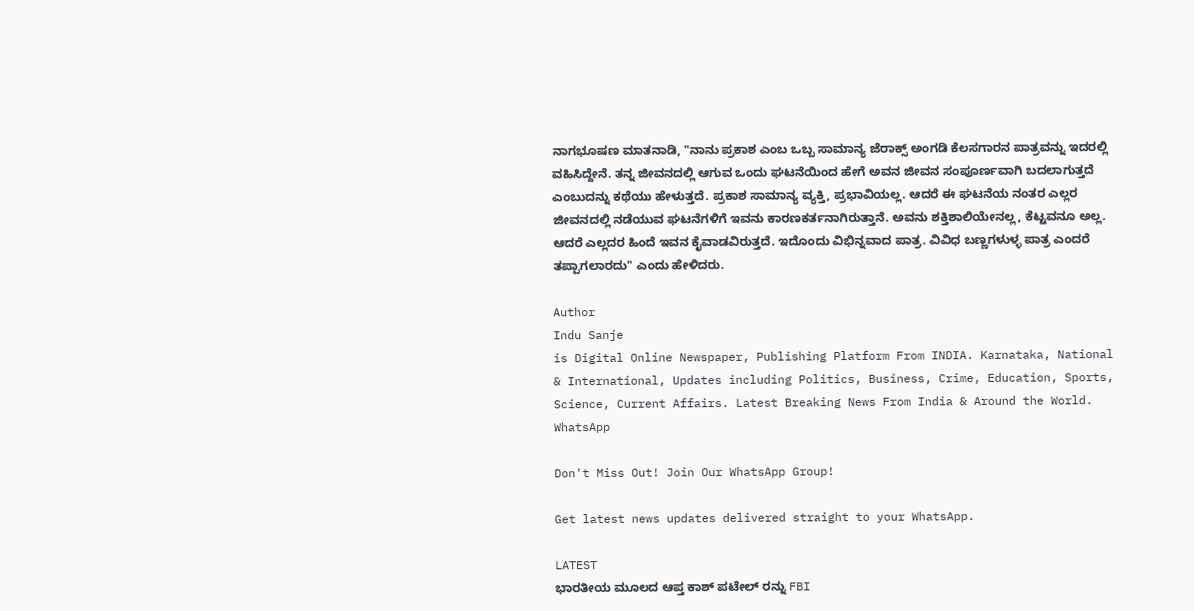ನಾಗಭೂಷಣ ಮಾತನಾಡಿ, "ನಾನು ಪ್ರಕಾಶ ಎಂಬ ಒಬ್ಬ ಸಾಮಾನ್ಯ ಜೆರಾಕ್ಸ್ ಅಂಗಡಿ ಕೆಲಸಗಾರನ ಪಾತ್ರವನ್ನು ಇದರಲ್ಲಿ ವಹಿಸಿದ್ದೇನೆ. ತನ್ನ ಜೀವನದಲ್ಲಿ ಆಗುವ ಒಂದು ಘಟನೆಯಿಂದ ಹೇಗೆ ಅವನ ಜೀವನ ಸಂಪೂರ್ಣವಾಗಿ ಬದಲಾಗುತ್ತದೆ ಎಂಬುದನ್ನು ಕಥೆಯು ಹೇಳುತ್ತದೆ. ಪ್ರಕಾಶ ಸಾಮಾನ್ಯ ವ್ಯಕ್ತಿ, ಪ್ರಭಾವಿಯಲ್ಲ. ಆದರೆ ಈ ಘಟನೆಯ ನಂತರ ಎಲ್ಲರ ಜೀವನದಲ್ಲಿ ನಡೆಯುವ ಘಟನೆಗಳಿಗೆ ಇವನು ಕಾರಣಕರ್ತನಾಗಿರುತ್ತಾನೆ. ಅವನು ಶಕ್ತಿಶಾಲಿಯೇನಲ್ಲ, ಕೆಟ್ಟವನೂ ಅಲ್ಲ. ಆದರೆ ಎಲ್ಲದರ ಹಿಂದೆ ಇವನ ಕೈವಾಡವಿರುತ್ತದೆ. ಇದೊಂದು ವಿಭಿನ್ನವಾದ ಪಾತ್ರ. ವಿವಿಧ ಬಣ್ಣಗಳುಳ್ಳ ಪಾತ್ರ ಎಂದರೆ ತಪ್ಪಾಗಲಾರದು" ಎಂದು ಹೇಳಿದರು.

Author
Indu Sanje
is Digital Online Newspaper, Publishing Platform From INDIA. Karnataka, National & International, Updates including Politics, Business, Crime, Education, Sports, Science, Current Affairs. Latest Breaking News From India & Around the World.
WhatsApp

Don't Miss Out! Join Our WhatsApp Group!

Get latest news updates delivered straight to your WhatsApp.

LATEST
ಭಾರತೀಯ ಮೂಲದ ಆಪ್ತ ಕಾಶ್ ಪಟೇಲ್ ರನ್ನು FBI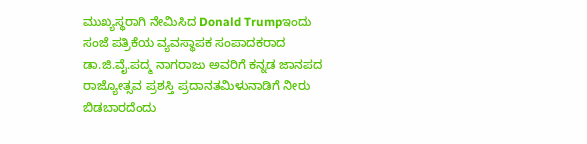ಮುಖ್ಯಸ್ಥರಾಗಿ ನೇಮಿಸಿದ Donald Trumpಇಂದು ಸಂಜೆ ಪತ್ರಿಕೆಯ ವ್ಯವಸ್ಥಾಪಕ ಸಂಪಾದಕರಾದ ಡಾ.ಜಿ.ವೈ.ಪದ್ಮ ನಾಗರಾಜು ಅವರಿಗೆ ಕನ್ನಡ ಜಾನಪದ ರಾಜ್ಯೋತ್ಸವ ಪ್ರಶಸ್ತಿ ಪ್ರದಾನತಮಿಳುನಾಡಿಗೆ ನೀರು ಬಿಡಬಾರದೆಂದು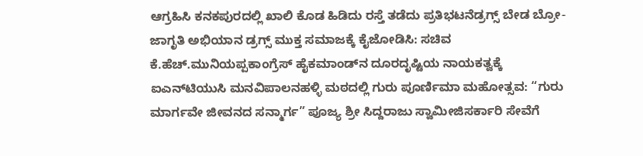ಆಗ್ರಹಿಸಿ ಕನಕಪುರದಲ್ಲಿ ಖಾಲಿ ಕೊಡ ಹಿಡಿದು ರಸ್ತೆ ತಡೆದು ಪ್ರತಿಭಟನೆಡ್ರಗ್ಸ್ ಬೇಡ ಬ್ರೋ-ಜಾಗೃತಿ ಅಭಿಯಾನ ಡ್ರಗ್ಸ್ ಮುಕ್ತ ಸಮಾಜಕ್ಕೆ ಕೈಜೋಡಿಸಿ: ಸಚಿವ ಕೆ.ಹೆಚ್.ಮುನಿಯಪ್ಪಕಾಂಗ್ರೆಸ್ ಹೈಕಮಾಂಡ್‌ನ ದೂರದೃಷ್ಟಿಯ ನಾಯಕತ್ವಕ್ಕೆ ಐಎನ್‌ಟಿಯುಸಿ ಮನವಿಪಾಲನಹಳ್ಳಿ ಮಠದಲ್ಲಿ ಗುರು ಪೂರ್ಣಿಮಾ ಮಹೋತ್ಸವ: “ಗುರು ಮಾರ್ಗವೇ ಜೀವನದ ಸನ್ಮಾರ್ಗ” ಪೂಜ್ಯ ಶ್ರೀ ಸಿದ್ದರಾಜು ಸ್ವಾಮೀಜಿಸರ್ಕಾರಿ ಸೇವೆಗೆ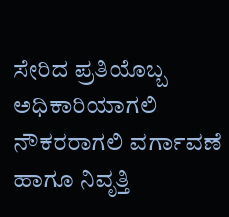ಸೇರಿದ ಪ್ರತಿಯೊಬ್ಬ ಅಧಿಕಾರಿಯಾಗಲಿ ನೌಕರರಾಗಲಿ ವರ್ಗಾವಣೆ ಹಾಗೂ ನಿವೃತ್ತಿ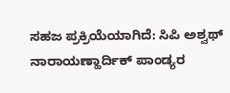ಸಹಜ ಪ್ರಕ್ರಿಯೆಯಾಗಿದೆ: ಸಿಪಿ ಅಶ್ವಥ್ ನಾರಾಯಣ್ಹಾರ್ದಿಕ್ ಪಾಂಡ್ಯರ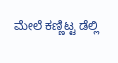ಮೇಲೆ ಕಣ್ಣಿಟ್ಟ ಡೆಲ್ಲಿ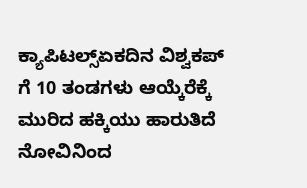ಕ್ಯಾಪಿಟಲ್ಸ್ಏಕದಿನ ವಿಶ್ವಕಪ್ ಗೆ 10 ತಂಡಗಳು ಆಯ್ಕೆರೆಕ್ಕೆ ಮುರಿದ ಹಕ್ಕಿಯು ಹಾರುತಿದೆ ನೋವಿನಿಂದ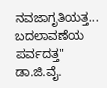ನವಜಾಗೃತಿಯತ್ತ... ಬದಲಾವಣೆಯ ಪರ್ವದತ್ತ" ಡಾ.ಜಿ.ವೈ.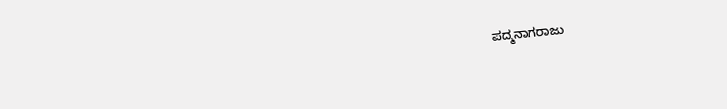ಪದ್ಮನಾಗರಾಜು